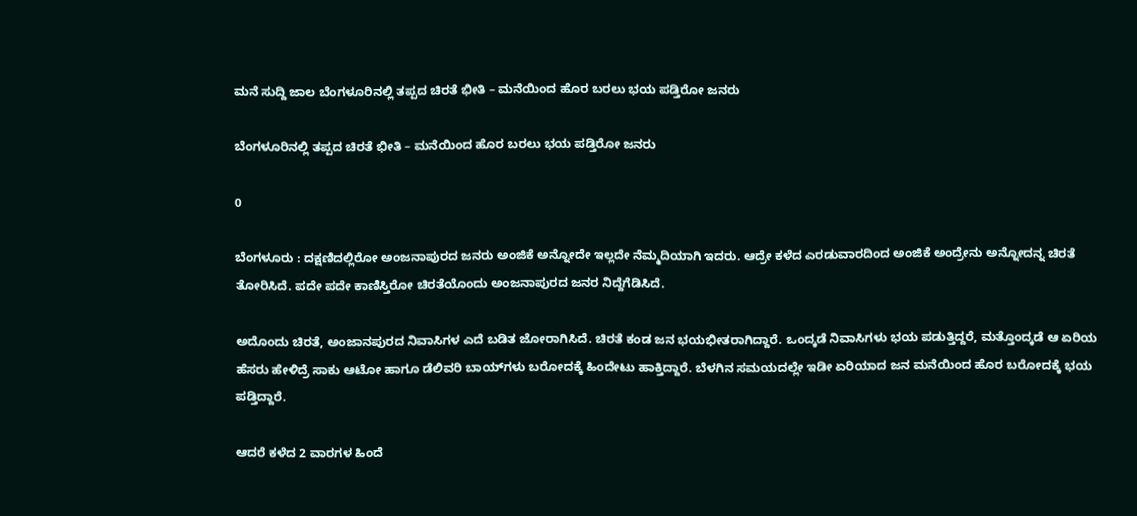ಮನೆ ಸುದ್ದಿ ಜಾಲ ಬೆಂಗಳೂರಿನಲ್ಲಿ ತಪ್ಪದ ಚಿರತೆ ಭೀತಿ – ಮನೆಯಿಂದ ಹೊರ ಬರಲು ಭಯ ಪಡ್ತಿರೋ ಜನರು

ಬೆಂಗಳೂರಿನಲ್ಲಿ ತಪ್ಪದ ಚಿರತೆ ಭೀತಿ – ಮನೆಯಿಂದ ಹೊರ ಬರಲು ಭಯ ಪಡ್ತಿರೋ ಜನರು

0

ಬೆಂಗಳೂರು : ದಕ್ಷಣಿದಲ್ಲಿರೋ ಅಂಜನಾಪುರದ ಜನರು ಅಂಜಿಕೆ ಅನ್ನೋದೇ ಇಲ್ಲದೇ ನೆಮ್ಮದಿಯಾಗಿ ಇದರು. ಆದ್ರೇ ಕಳೆದ ಎರಡುವಾರದಿಂದ ಅಂಜಿಕೆ ಅಂದ್ರೇನು ಅನ್ನೋದನ್ನ ಚಿರತೆ ತೋರಿಸಿದೆ. ಪದೇ ಪದೇ ಕಾಣಿಸ್ತಿರೋ ಚಿರತೆಯೊಂದು ಅಂಜನಾಪುರದ ಜನರ ನಿದ್ದೆಗೆಡಿಸಿದೆ.

ಅದೊಂದು ಚಿರತೆ, ಅಂಜಾನಪುರದ ನಿವಾಸಿಗಳ ಎದೆ ಬಡಿತ ಜೋರಾಗಿಸಿದೆ. ಚಿರತೆ ಕಂಡ ಜನ ಭಯಭೀತರಾಗಿದ್ದಾರೆ. ಒಂದ್ಕಡೆ ನಿವಾಸಿಗಳು ಭಯ ಪಡುತ್ತಿದ್ದರೆ, ಮತ್ತೊಂದ್ಕಡೆ ಆ ಏರಿಯ ಹೆಸರು ಹೇಳಿದ್ರೆ ಸಾಕು ಆಟೋ ಹಾಗೂ ಡೆಲಿವರಿ ಬಾಯ್‌ಗಳು ಬರೋದಕ್ಕೆ ಹಿಂದೇಟು ಹಾಕ್ತಿದ್ದಾರೆ. ಬೆಳಗಿನ ಸಮಯದಲ್ಲೇ ಇಡೀ ಏರಿಯಾದ ಜನ ಮನೆಯಿಂದ ಹೊರ ಬರೋದಕ್ಕೆ ಭಯ ಪಡ್ತಿದ್ದಾರೆ.

ಆದರೆ ಕಳೆದ 2 ವಾರಗಳ ಹಿಂದೆ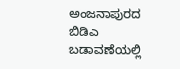ಅಂಜನಾಪುರದ ಬಿಡಿಎ ಬಡಾವಣೆಯಲ್ಲಿ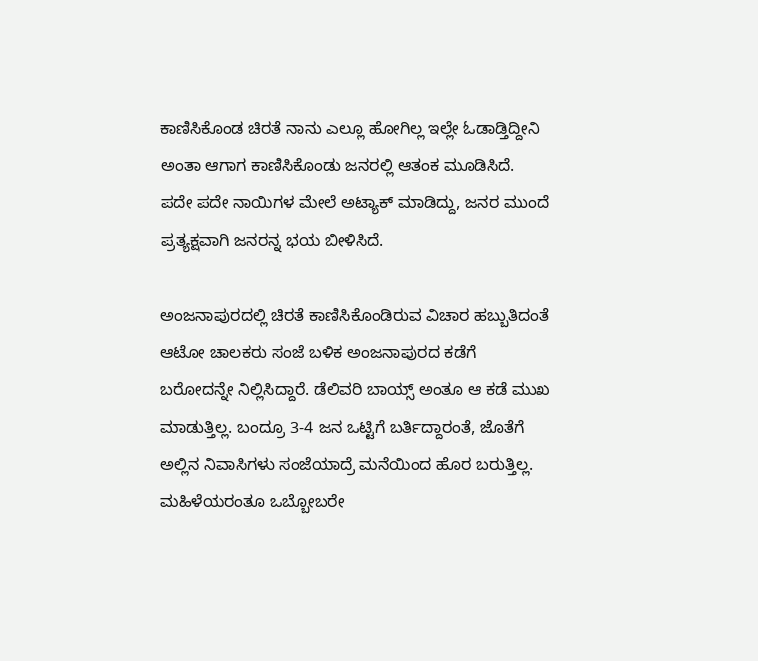ಕಾಣಿಸಿಕೊಂಡ ಚಿರತೆ ನಾನು ಎಲ್ಲೂ ಹೋಗಿಲ್ಲ ಇಲ್ಲೇ ಓಡಾಡ್ತಿದ್ದೀನಿ ಅಂತಾ ಆಗಾಗ ಕಾಣಿಸಿಕೊಂಡು ಜನರಲ್ಲಿ ಆತಂಕ ಮೂಡಿಸಿದೆ. ಪದೇ ಪದೇ ನಾಯಿಗಳ ಮೇಲೆ ಅಟ್ಯಾಕ್ ಮಾಡಿದ್ದು, ಜನರ ಮುಂದೆ ಪ್ರತ್ಯಕ್ಷವಾಗಿ ಜನರನ್ನ ಭಯ ಬೀಳಿಸಿದೆ.

ಅಂಜನಾಪುರದಲ್ಲಿ ಚಿರತೆ ಕಾಣಿಸಿಕೊಂಡಿರುವ ವಿಚಾರ ಹಬ್ಬುತಿದಂತೆ ಆಟೋ ಚಾಲಕರು ಸಂಜೆ ಬಳಿಕ ಅಂಜನಾಪುರದ ಕಡೆಗೆ ಬರೋದನ್ನೇ ನಿಲ್ಲಿಸಿದ್ದಾರೆ. ಡೆಲಿವರಿ ಬಾಯ್ಸ್ ಅಂತೂ ಆ ಕಡೆ ಮುಖ ಮಾಡುತ್ತಿಲ್ಲ. ಬಂದ್ರೂ 3-4 ಜನ ಒಟ್ಟಿಗೆ ಬರ್ತಿದ್ದಾರಂತೆ, ಜೊತೆಗೆ ಅಲ್ಲಿನ ನಿವಾಸಿಗಳು ಸಂಜೆಯಾದ್ರೆ ಮನೆಯಿಂದ ಹೊರ ಬರುತ್ತಿಲ್ಲ. ಮಹಿಳೆಯರಂತೂ ಒಬ್ಬೋಬರೇ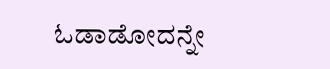ಓಡಾಡೋದನ್ನೇ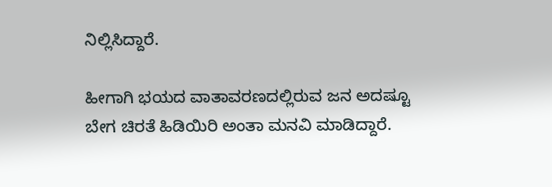ನಿಲ್ಲಿಸಿದ್ದಾರೆ.

ಹೀಗಾಗಿ ಭಯದ ವಾತಾವರಣದಲ್ಲಿರುವ ಜನ ಅದಷ್ಟೂ ಬೇಗ ಚಿರತೆ ಹಿಡಿಯಿರಿ ಅಂತಾ ಮನವಿ ಮಾಡಿದ್ದಾರೆ.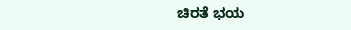ಚಿರತೆ ಭಯ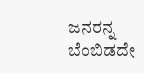ಜನರನ್ನ ಬೆಂಬಿಡದೇ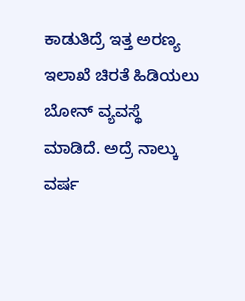ಕಾಡುತಿದ್ರೆ ಇತ್ತ ಅರಣ್ಯ ಇಲಾಖೆ ಚಿರತೆ ಹಿಡಿಯಲು ಬೋನ್ ವ್ಯವಸ್ಥೆ ಮಾಡಿದೆ. ಅದ್ರೆ ನಾಲ್ಕು ವರ್ಷ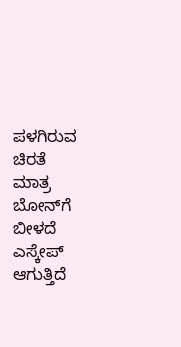ಪಳಗಿರುವ ಚಿರತೆ ಮಾತ್ರ ಬೋನ್‌ಗೆ ಬೀಳದೆ ಎಸ್ಕೇಪ್ ಆಗುತ್ತಿದೆ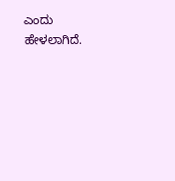ಎಂದು ಹೇಳಲಾಗಿದೆ.